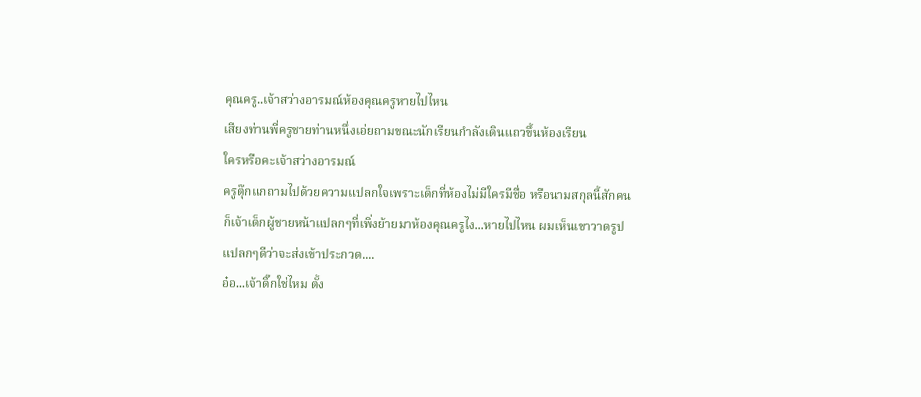คุณครู..เจ้าสว่างอารมณ์ห้องคุณครูหายไปไหน
เสียงท่านพี่ครูชายท่านหนึ่งเอ่ยถามขณะนักเรียนกำลังเดินแถวขึ้นห้องเรียน
ใครหรือคะเจ้าสว่างอารมณ์
ครูตุ๊กแกถามไปด้วยความแปลกใจเพราะเด็กที่ห้องไม่มีใครมีชื่อ หรือนามสกุลนี้สักคน
ก็เจ้าเด็กผู้ชายหน้าแปลกๆที่เพิ่งย้ายมาห้องคุณครูไง...หายไปไหน ผมเห็นเขาวาดรูปแปลกๆดีว่าจะส่งเข้าประกวด....
อ๋อ...เจ้าดิ๊กใช่ไหม ตั้ง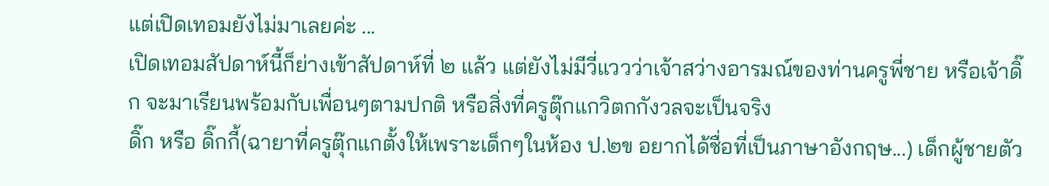แต่เปิดเทอมยังไม่มาเลยค่ะ ...
เปิดเทอมสัปดาห์นี้ก็ย่างเข้าสัปดาห์ที่ ๒ แล้ว แต่ยังไม่มีวี่แววว่าเจ้าสว่างอารมณ์ของท่านครูพี่ชาย หรือเจ้าดิ๊ก จะมาเรียนพร้อมกับเพื่อนๆตามปกติ หรือสิ่งที่ครูตุ๊กแกวิตกกังวลจะเป็นจริง
ดิ๊ก หรือ ดิ๊กกี้(ฉายาที่ครูตุ๊กแกตั้งให้เพราะเด็กๆในห้อง ป.๒ข อยากได้ชื่อที่เป็นภาษาอังกฤษ...) เด็กผู้ชายตัว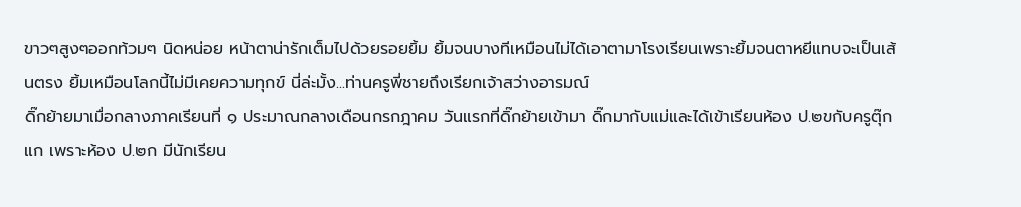ขาวๆสูงๆออกท้วมๆ นิดหน่อย หน้าตาน่ารักเต็มไปด้วยรอยยิ้ม ยิ้มจนบางทีเหมือนไม่ได้เอาตามาโรงเรียนเพราะยิ้มจนตาหยีแทบจะเป็นเส้นตรง ยิ้มเหมือนโลกนี้ไม่มีเคยความทุกข์ นี่ล่ะมั้ง...ท่านครูพี่ชายถึงเรียกเจ้าสว่างอารมณ์
ดิ๊กย้ายมาเมื่อกลางภาคเรียนที่ ๑ ประมาณกลางเดือนกรกฎาคม วันแรกที่ดิ๊กย้ายเข้ามา ดิ๊กมากับแม่และได้เข้าเรียนห้อง ป.๒ขกับครูตุ๊กแก เพราะห้อง ป.๒ก มีนักเรียน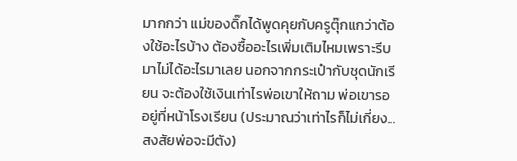มากกว่า แม่ของดิ๊กได้พูดคุยกับครูตุ๊กแกว่าต้องใช้อะไรบ้าง ต้องซื้ออะไรเพิ่มเติมไหมเพราะรีบมาไม่ได้อะไรมาเลย นอกจากกระเป๋ากับชุดนักเรียน จะต้องใช้เงินเท่าไรพ่อเขาให้ถาม พ่อเขารออยู่ที่หน้าโรงเรียน (ประมาณว่าเท่าไรก็ไม่เกี่ยง...สงสัยพ่อจะมีตัง)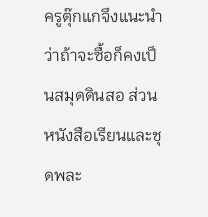ครูตุ๊กแกจึงแนะนำว่าถ้าจะซื้อก็คงเป็นสมุดดินสอ ส่วนหนังสือเรียนและชุดพละ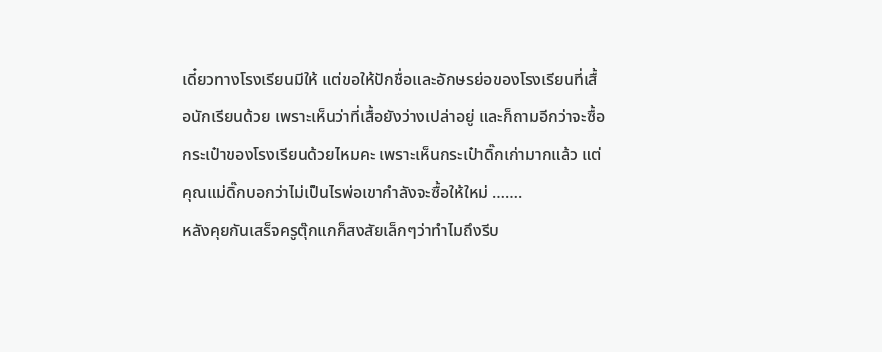เดี๋ยวทางโรงเรียนมีให้ แต่ขอให้ปักชื่อและอักษรย่อของโรงเรียนที่เสื้อนักเรียนด้วย เพราะเห็นว่าที่เสื้อยังว่างเปล่าอยู่ และก็ถามอีกว่าจะซื้อกระเป๋าของโรงเรียนด้วยไหมคะ เพราะเห็นกระเป๋าดิ๊กเก่ามากแล้ว แต่คุณแม่ดิ๊กบอกว่าไม่เป็นไรพ่อเขากำลังจะซื้อให้ใหม่ …….
หลังคุยกันเสร็จครูตุ๊กแกก็สงสัยเล็กๆว่าทำไมถึงรีบ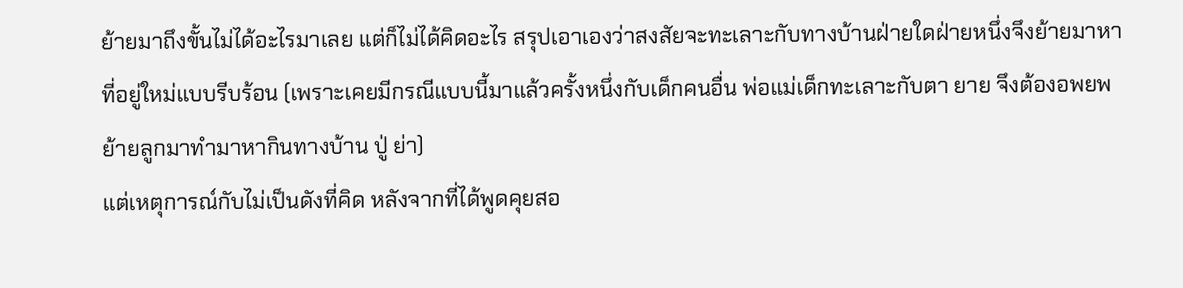ย้ายมาถึงขั้นไม่ได้อะไรมาเลย แต่ก็ไม่ได้คิดอะไร สรุปเอาเองว่าสงสัยจะทะเลาะกับทางบ้านฝ่ายใดฝ่ายหนึ่งจึงย้ายมาหาที่อยู่ใหม่แบบรีบร้อน (เพราะเคยมีกรณีแบบนี้มาแล้วครั้งหนึ่งกับเด็กคนอื่น พ่อแม่เด็กทะเลาะกับตา ยาย จึงต้องอพยพย้ายลูกมาทำมาหากินทางบ้าน ปู่ ย่า)
แต่เหตุการณ์กับไม่เป็นดังที่คิด หลังจากที่ได้พูดคุยสอ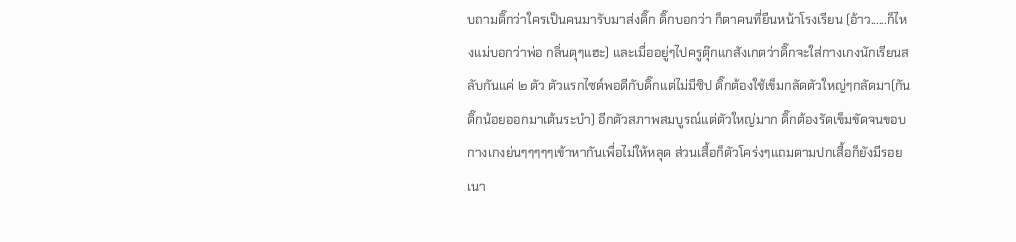บถามดิ๊กว่าใครเป็นคนมารับมาส่งดิ๊ก ดิ๊กบอกว่า ก็ตาคนที่ยืนหน้าโรงเรียน (อ้าว......ก็ไหงแม่บอกว่าพ่อ กลิ่นตุๆแฮะ) และเมื่ออยู่ๆไปครูตุ๊กแกสังเกตว่าดิ๊กจะใส่กางเกงนักเรียนสลับกันแค่ ๒ ตัว ตัวแรกไซด์พอดีกับดิ๊กแต่ไม่มีซิป ดิ๊กต้องใช้เข็มกลัดตัวใหญ่ๆกลัดมา(กันดิ๊กน้อยออกมาเต้นระบำ) อีกตัวสภาพสมบูรณ์แต่ตัวใหญ่มาก ดิ๊กต้องรัดเข็มขัดจนขอบกางเกงย่นๆๆๆๆๆเข้าหากันเพื่อไม่ให้หลุด ส่วนเสื้อก็ตัวโคร่งๆแถมตามปกเสื้อก็ยังมีรอยเนา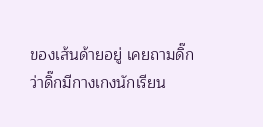ของเส้นด้ายอยู่ เคยถามดิ๊กว่าดิ๊กมีกางเกงนักเรียน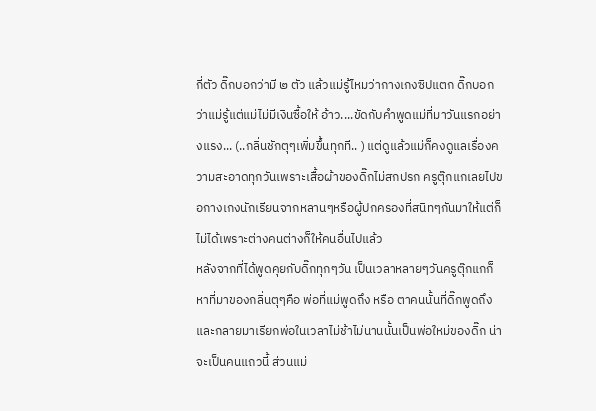กี่ตัว ดิ๊กบอกว่ามี ๒ ตัว แล้วแม่รู้ไหมว่ากางเกงซิปแตก ดิ๊กบอกว่าแม่รู้แต่แม่ไม่มีเงินซื้อให้ อ้าว....ขัดกับคำพูดแม่ที่มาวันแรกอย่างแรง... (..กลิ่นชักตุๆเพิ่มขึ้นทุกที.. ) แต่ดูแล้วแม่ก็คงดูแลเรื่องความสะอาดทุกวันเพราะเสื้อผ้าของดิ๊กไม่สกปรก ครูตุ๊กแกเลยไปขอกางเกงนักเรียนจากหลานๆหรือผู้ปกครองที่สนิทๆกันมาให้แต่ก็ไม่ได้เพราะต่างคนต่างก็ให้คนอื่นไปแล้ว
หลังจากที่ได้พูดคุยกับดิ๊กทุกๆวัน เป็นเวลาหลายๆวันครูตุ๊กแกก็หาที่มาของกลิ่นตุๆคือ พ่อที่แม่พูดถึง หรือ ตาคนนั้นที่ดิ๊กพูดถึงและกลายมาเรียกพ่อในเวลาไม่ช้าไม่นานนั้นเป็นพ่อใหม่ของดิ๊ก น่าจะเป็นคนแถวนี้ ส่วนแม่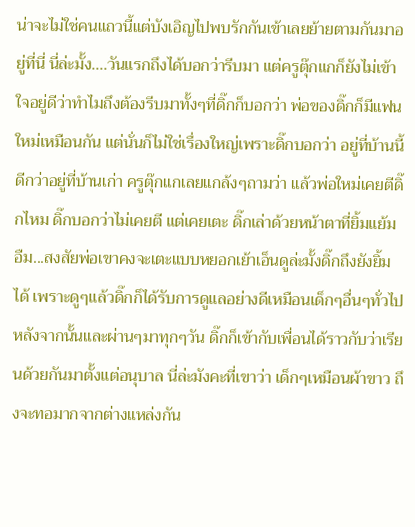น่าจะไม่ใช่คนแถวนี้แต่บังเอิญไปพบรักกันเข้าเลยย้ายตามกันมาอยู่ที่นี่ นี่ล่ะมั้ง....วันแรกถึงได้บอกว่ารีบมา แต่ครูตุ๊กแกก็ยังไม่เข้าใจอยู่ดีว่าทำไมถึงต้องรีบมาทั้งๆที่ดิ๊กก็บอกว่า พ่อของดิ๊กก็มีแฟนใหม่เหมือนกัน แต่นั่นก็ไม่ใช่เรื่องใหญ่เพราะดิ๊กบอกว่า อยู่ที่บ้านนี้ดีกว่าอยู่ที่บ้านเก่า ครูตุ๊กแกเลยแกล้งๆถามว่า แล้วพ่อใหม่เคยตีดิ๊กไหม ดิ๊กบอกว่าไม่เคยตี แต่เคยเตะ ดิ๊กเล่าด้วยหน้าตาที่ยิ้มแย้ม อืม...สงสัยพ่อเขาคงจะเตะแบบหยอกเย้าเอ็นดูล่ะมั้งดิ๊กถึงยังยิ้มได้ เพราะดูๆแล้วดิ๊กก็ได้รับการดูแลอย่างดีเหมือนเด็กๆอื่นๆทั่วไป
หลังจากนั้นและผ่านๆมาทุกๆวัน ดิ๊กก็เข้ากับเพื่อนได้ราวกับว่าเรียนด้วยกันมาตั้งแต่อนุบาล นี่ล่ะมังคะที่เขาว่า เด็กๆเหมือนผ้าขาว ถึงจะทอมากจากต่างแหล่งกัน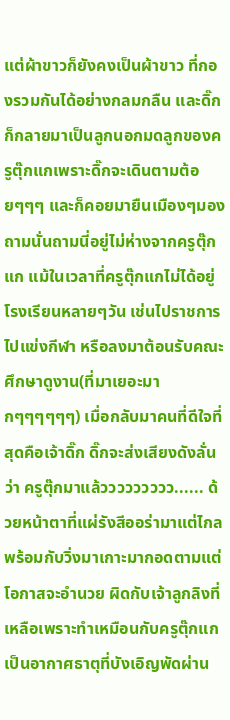แต่ผ้าขาวก็ยังคงเป็นผ้าขาว ที่กองรวมกันได้อย่างกลมกลืน และดิ๊กก็กลายมาเป็นลูกนอกมดลูกของครูตุ๊กแกเพราะดิ๊กจะเดินตามต้อยๆๆๆ และก็คอยมายืนเมืองๆมองถามนั่นถามนี่อยู่ไม่ห่างจากครูตุ๊กแก แม้ในเวลาที่ครูตุ๊กแกไม่ได้อยู่โรงเรียนหลายๆวัน เช่นไปราชการ ไปแข่งกีฬา หรือลงมาต้อนรับคณะศึกษาดูงาน(ที่มาเยอะมากๆๆๆๆๆๆ) เมื่อกลับมาคนที่ดีใจที่สุดคือเจ้าดิ๊ก ดิ๊กจะส่งเสียงดังลั่นว่า ครูตุ๊กมาแล้ววววววววว...... ด้วยหน้าตาที่แผ่รังสีออร่ามาแต่ไกล พร้อมกับวิ่งมาเกาะมากอดตามแต่โอกาสจะอำนวย ผิดกับเจ้าลูกลิงที่เหลือเพราะทำเหมือนกับครูตุ๊กแกเป็นอากาศธาตุที่บังเอิญพัดผ่าน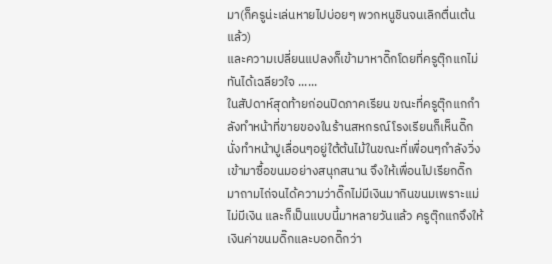มา(ก็ครูน่ะเล่นหายไปบ่อยๆ พวกหนูชินจนเลิกตื่นเต้นแล้ว)
และความเปลี่ยนแปลงก็เข้ามาหาดิ๊กโดยที่ครูตุ๊กแกไม่ทันได้เฉลียวใจ ......
ในสัปดาห์สุดท้ายก่อนปิดภาคเรียน ขณะที่ครูตุ๊กแกกำลังทำหน้าที่ขายของในร้านสหกรณ์โรงเรียนก็เห็นดิ๊กนั่งทำหน้าปูเลื่อนๆอยู่ใต้ต้นไม้ในขณะที่เพื่อนๆกำลังวิ่งเข้ามาซื้อขนมอย่างสนุกสนาน จึงให้เพื่อนไปเรียกดิ๊กมาถามไถ่จนได้ความว่าดิ๊กไม่มีเงินมากินขนมเพราะแม่ไม่มีเงิน และก็เป็นแบบนี้มาหลายวันแล้ว ครูตุ๊กแกจึงให้เงินค่าขนมดิ๊กและบอกดิ๊กว่า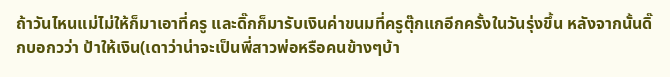ถ้าวันไหนแม่ไม่ให้ก็มาเอาที่ครู และดิ๊กก็มารับเงินค่าขนมที่ครูตุ๊กแกอีกครั้งในวันรุ่งขึ้น หลังจากนั้นดิ๊กบอกวว่า ป้าให้เงิน(เดาว่าน่าจะเป็นพี่สาวพ่อหรือคนข้างๆบ้า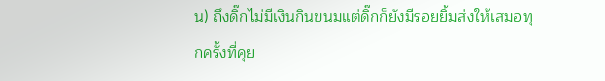น) ถึงดิ๊กไม่มีเงินกินขนมแต่ดิ๊กก็ยังมีรอยยิ้มส่งให้เสมอทุกครั้งที่คุย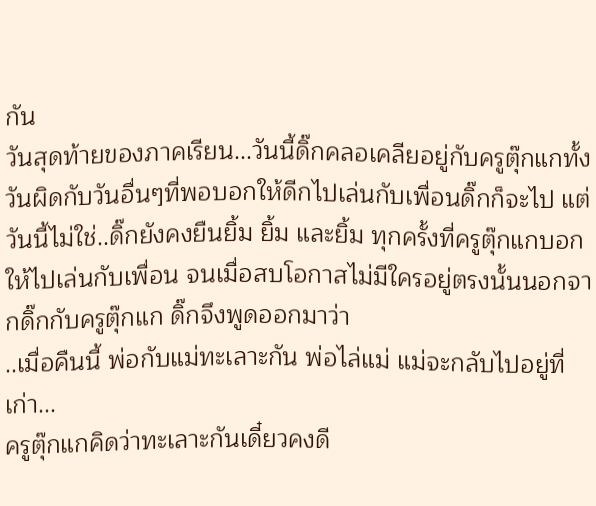กัน
วันสุดท้ายของภาคเรียน...วันนี้ดิ๊กคลอเคลียอยู่กับครูตุ๊กแกทั้งวันผิดกับวันอื่นๆที่พอบอกให้ดีกไปเล่นกับเพื่อนดิ๊กก็จะไป แต่วันนี้ไม่ใช่..ดิ๊กยังคงยืนยิ้ม ยิ้ม และยิ้ม ทุกครั้งที่ครูตุ๊กแกบอกให้ไปเล่นกับเพื่อน จนเมื่อสบโอกาสไม่มีใครอยู่ตรงนั้นนอกจากดิ๊กกับครูตุ๊กแก ดิ๊กจึงพูดออกมาว่า
..เมื่อคืนนี้ พ่อกับแม่ทะเลาะกัน พ่อไล่แม่ แม่จะกลับไปอยู่ที่เก่า...
ครูตุ๊กแกคิดว่าทะเลาะกันเดี๋ยวคงดี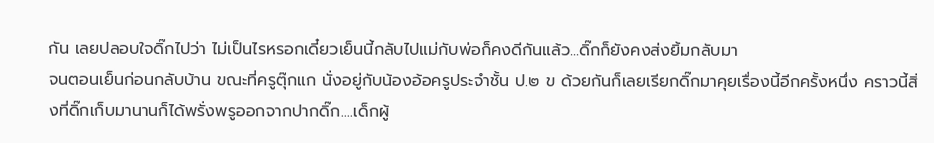กัน เลยปลอบใจดิ๊กไปว่า ไม่เป็นไรหรอกเดี๋ยวเย็นนี้กลับไปแม่กับพ่อก็คงดีกันแล้ว...ดิ๊กก็ยังคงส่งยิ้มกลับมา
จนตอนเย็นก่อนกลับบ้าน ขณะที่ครูตุ๊กแก นั่งอยู่กับน้องอ้อครูประจำชั้น ป.๒ ข ด้วยกันก็เลยเรียกดิ๊กมาคุยเรื่องนี้อีกครั้งหนึ่ง คราวนี้สิ่งที่ดิ๊กเก็บมานานก็ได้พรั่งพรูออกจากปากดิ๊ก....เด็กผู้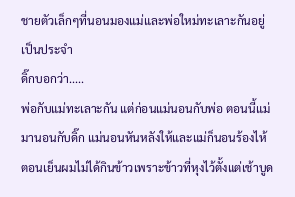ชายตัวเล็กๆที่นอนมองแม่และพ่อใหม่ทะเลาะกันอยู่เป็นประจำ
ดิ๊กบอกว่า.....
พ่อกับแม่ทะเลาะกัน แต่ก่อนแม่นอนกับพ่อ ตอนนี้แม่มานอนกับดิ๊ก แม่นอนหันหลังให้และแม่ก็นอนร้องไห้ ตอนเย็นผมไม่ได้กินข้าวเพราะข้าวที่หุงไว้ตั้งแต่เช้าบูด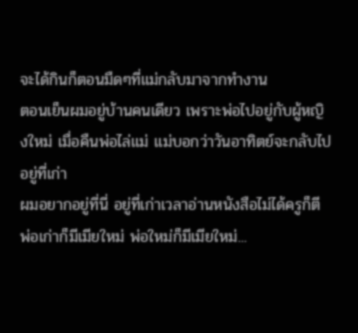จะได้กินก็ตอนมืดๆที่แม่กลับมาจากทำงาน
ตอนเย็นผมอยู่บ้านคนเดียว เพราะพ่อไปอยู่กับผู้หญิงใหม่ เมื่อคืนพ่อไล่แม่ แม่บอกว่าวันอาทิตย์จะกลับไปอยู่ที่เก่า
ผมอยากอยู่ที่นี่ อยู่ที่เก่าเวลาอ่านหนังสือไม่ได้ครูก็ตี
พ่อเก่าก็มีเมียใหม่ พ่อใหม่ก็มีเมียใหม่...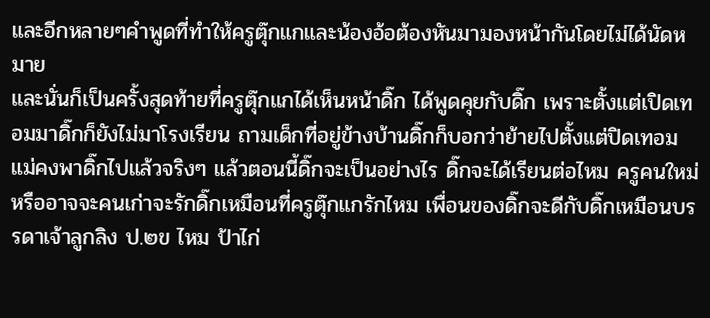และอีกหลายๆคำพูดที่ทำให้ครูตุ๊กแกและน้องอ้อต้องหันมามองหน้ากันโดยไม่ได้นัดหมาย
และนั่นก็เป็นครั้งสุดท้ายที่ครูตุ๊กแกได้เห็นหน้าดิ๊ก ได้พูดคุยกับดิ๊ก เพราะตั้งแต่เปิดเทอมมาดิ๊กก็ยังไม่มาโรงเรียน ถามเด็กที่อยู่ข้างบ้านดิ๊กก็บอกว่าย้ายไปตั้งแต่ปิดเทอม แม่คงพาดิ๊กไปแล้วจริงๆ แล้วตอนนี้ดิ๊กจะเป็นอย่างไร ดิ๊กจะได้เรียนต่อไหม ครูคนใหม่หรืออาจจะคนเก่าจะรักดิ๊กเหมือนที่ครูตุ๊กแกรักไหม เพื่อนของดิ๊กจะดีกับดิ๊กเหมือนบรรดาเจ้าลูกลิง ป.๒ข ไหม ป้าไก่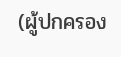(ผู้ปกครอง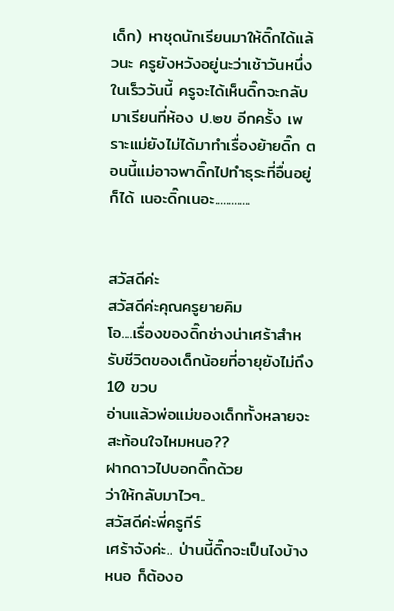เด็ก) หาชุดนักเรียนมาให้ดิ๊กได้แล้วนะ ครูยังหวังอยู่นะว่าเช้าวันหนึ่งในเร็ววันนี้ ครูจะได้เห็นดิ๊กจะกลับมาเรียนที่ห้อง ป.๒ข อีกครั้ง เพราะแม่ยังไม่ได้มาทำเรื่องย้ายดิ๊ก ตอนนี้แม่อาจพาดิ๊กไปทำธุระที่อื่นอยู่ก็ได้ เนอะดิ๊กเนอะ.............


สวัสดีค่ะ
สวัสดีค่ะคุณครูยายคิม
โอ....เรื่องของดิ๊กช่างน่าเศร้าสำหรับชีวิตของเด็กน้อยที่อายุยังไม่ถึง 10 ขวบ
อ่านแล้วพ่อแม่ของเด็กทั้งหลายจะสะท้อนใจไหมหนอ??
ฝากดาวไปบอกดิ๊กด้วย
ว่าให้กลับมาไวๆ..
สวัสดีค่ะพี่ครูกีร์
เศร้าจังค่ะ.. ป่านนี้ดิ๊กจะเป็นไงบ้างหนอ ก็ต้องอ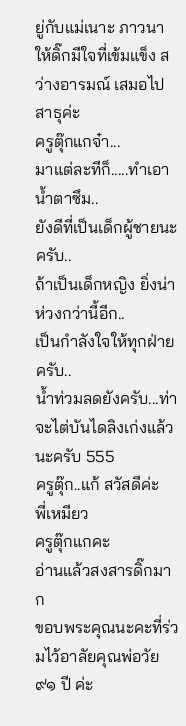ยู่กับแม่เนาะ ภาวนาให้ดิ๊กมีใจที่เข้มแข็ง สว่างอารมณ์ เสมอไป สาธุค่ะ
ครูตุ๊กแกจ๋า...
มาแต่ละทีก็.....ทำเอาน้ำตาซึม..
ยังดีที่เป็นเด็กผู้ชายนะครับ..
ถ้าเป็นเด็กหญิง ยิ่งน่าห่วงกว่านี้อีก..
เป็นกำลังใจให้ทุกฝ่ายครับ..
น้ำท่วมลดยังครับ...ท่าจะไต่บันไดลิงเก่งแล้วนะครับ 555
ครูตุ๊ก..แก้ สวัสดีค่ะ
พี่เหมียว
ครูตุ๊กแกคะ
อ่านแล้วสงสารดิ๊กมาก
ขอบพระคุณนะคะที่ร่วมไว้อาลัยคุณพ่อวัย ๙๑ ปี ค่ะ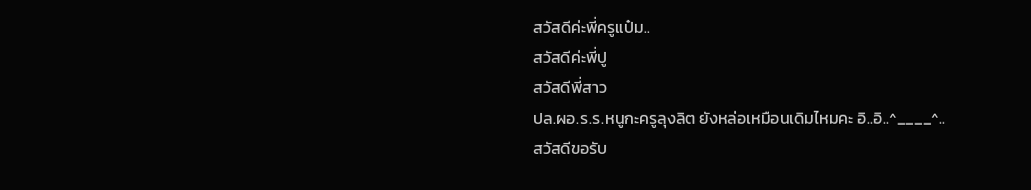สวัสดีค่ะพี่ครูแป๋ม..
สวัสดีค่ะพี่ปู
สวัสดีพี่สาว
ปล.ผอ.ร.ร.หนูกะครูลุงลิต ยังหล่อเหมือนเดิมไหมคะ อิ..อิ..^____^..
สวัสดีขอรับ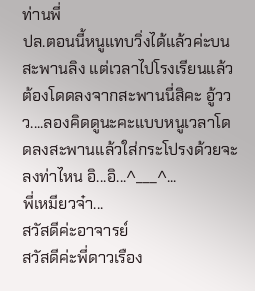ท่านพี่
ปล.ตอนนี้หนูแทบวิ่งได้แล้วค่ะบนสะพานลิง แต่เวลาไปโรงเรียนแล้วต้องโดดลงจากสะพานนี่สิคะ อู้ววว....ลองคิดดูนะคะแบบหนูเวลาโดดลงสะพานแล้วใส่กระโปรงด้วยจะลงท่าไหน อิ...อิ...^___^...
พี่เหมียวจ๋า...
สวัสดีค่ะอาจารย์
สวัสดีค่ะพี่ดาวเรือง